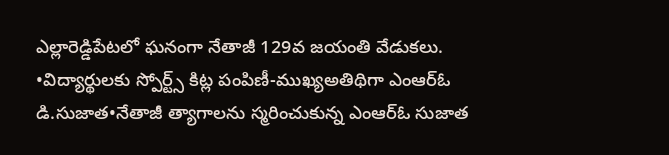ఎల్లారెడ్డిపేటలో ఘనంగా నేతాజీ 129వ జయంతి వేడుకలు.
•విద్యార్థులకు స్పోర్ట్స్ కిట్ల పంపిణీ-ముఖ్యఅతిథిగా ఎంఆర్ఓ డి.సుజాత•నేతాజీ త్యాగాలను స్మరించుకున్న ఎంఆర్ఓ సుజాత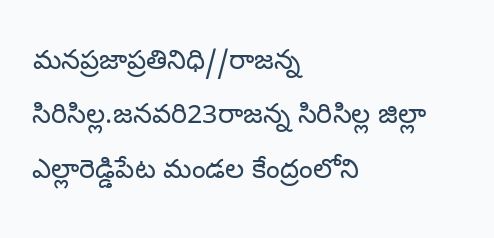మనప్రజాప్రతినిధి//రాజన్న సిరిసిల్ల.జనవరి23రాజన్న సిరిసిల్ల జిల్లా ఎల్లారెడ్డిపేట మండల కేంద్రంలోని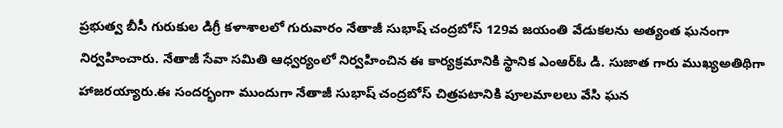ప్రభుత్వ బీసీ గురుకుల డిగ్రీ కళాశాలలో గురువారం నేతాజీ సుభాష్ చంద్రబోస్ 129వ జయంతి వేడుకలను అత్యంత ఘనంగా నిర్వహించారు. నేతాజీ సేవా సమితి ఆధ్వర్యంలో నిర్వహించిన ఈ కార్యక్రమానికి స్థానిక ఎంఆర్ఓ డి. సుజాత గారు ముఖ్యఅతిథిగా హాజరయ్యారు.ఈ సందర్భంగా ముందుగా నేతాజీ సుభాష్ చంద్రబోస్ చిత్రపటానికి పూలమాలలు వేసి ఘన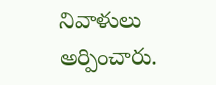నివాళులు అర్పించారు.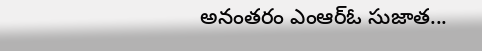అనంతరం ఎంఆర్ఓ సుజాత...